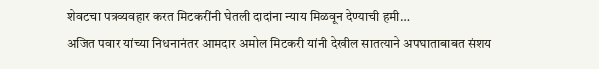शेवटचा पत्रव्यवहार करत मिटकरींनी घेतली दादांना न्याय मिळवून देण्याची हमी…
अजित पवार यांच्या निधनानंतर आमदार अमोल मिटकरी यांनी देखील सातत्याने अपघाताबाबत संशय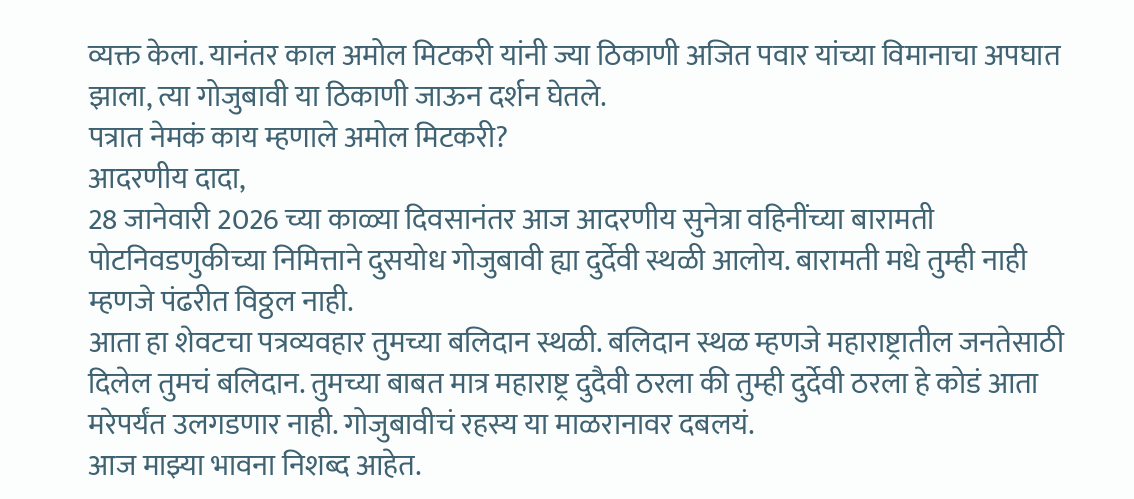व्यक्त केला. यानंतर काल अमोल मिटकरी यांनी ज्या ठिकाणी अजित पवार यांच्या विमानाचा अपघात झाला, त्या गोजुबावी या ठिकाणी जाऊन दर्शन घेतले.
पत्रात नेमकं काय म्हणाले अमोल मिटकरी?
आदरणीय दादा,
28 जानेवारी 2026 च्या काळ्या दिवसानंतर आज आदरणीय सुनेत्रा वहिनींच्या बारामती पोटनिवडणुकीच्या निमित्ताने दुसयोध गोजुबावी ह्या दुर्देवी स्थळी आलोय. बारामती मधे तुम्ही नाही म्हणजे पंढरीत विठ्ठल नाही.
आता हा शेवटचा पत्रव्यवहार तुमच्या बलिदान स्थळी. बलिदान स्थळ म्हणजे महाराष्ट्रातील जनतेसाठी दिलेल तुमचं बलिदान. तुमच्या बाबत मात्र महाराष्ट्र दुदैवी ठरला की तुम्ही दुर्देवी ठरला हे कोडं आता मरेपर्यंत उलगडणार नाही. गोजुबावीचं रहस्य या माळरानावर दबलयं.
आज माझ्या भावना निशब्द आहेत.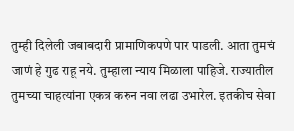तुम्ही दिलेली जबाबदारी प्रामाणिकपणे पार पाडली. आता तुमचं जाणं हे गुढ राहू नये. तुम्हाला न्याय मिळाला पाहिजे. राज्यातील तुमच्या चाहत्यांना एकत्र करुन नवा लढा उभारेल. इतकीच सेवा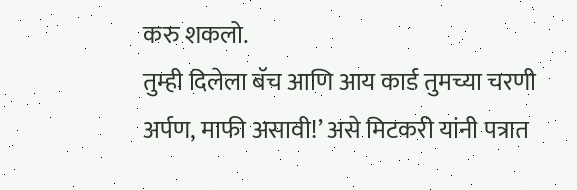करु शकलो.
तुम्ही दिलेला बॅच आणि आय कार्ड तुमच्या चरणी अर्पण, माफी असावी!’ असे मिटकरी यांनी पत्रात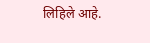लिहिले आहे.